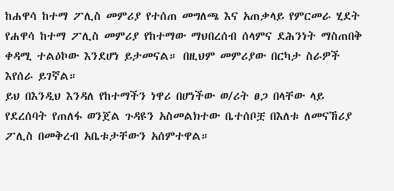ከሐዋሳ ከተማ ፖሊስ መምሪያ የተሰጠ መግለጫ እና አጠቃላይ የምርመራ ሂደት
የሐዋሳ ከተማ ፖሊስ መምሪያ የከተማው ማህበረሰብ ሰላምና ደሕንነት ማስጠበቅ ቀዳሚ ተልዕኮው እንደሆነ ይታመናል። በዚህም መምሪያው በርካታ ስራዎች እየሰራ ይገኛል።
ይህ በእንዲህ እንዳለ የከተማችን ነዋሪ በሆነችው ወ/ሪት ፀጋ በላቸው ላይ የደረሰባት የጠለፋ ወንጀል ጉዳዩን አስመልክተው ቤተሰቦቿ በእለቱ ለመናኸሪያ ፖሊስ በመቅረብ አቤቱታቸውን አሰምተዋል።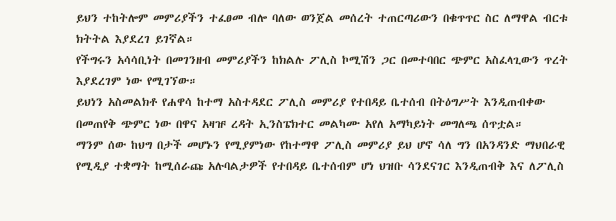ይህን ተከትሎም መምሪያችን ተፈፀመ ብሎ ባለው ወንጀል መሰረት ተጠርጣሪውን በቁጥጥር ስር ለማዋል ብርቱ ክትትል እያደረገ ይገኛል።
የችግሩን አሳሳቢነት በመገንዘብ መምሪያችን ከክልሉ ፖሊስ ኮሚሽን ጋር በመተባበር ጭምር አስፈላጊውን ጥረት እያደረገም ነው የሚገኘው።
ይህነን አስመልክቶ የሐዋሳ ከተማ አስተዳደር ፖሊስ መምሪያ የተበዳይ ቤተሰብ በትዕግሥት እንዲጠብቀው በመጠየቅ ጭምር ነው በዋና አዛዡ ረዳት ኢንስፔክተር መልካሙ አየለ አማካይነት መግለጫ ሰጥቷል።
ማንም ሰው ከህግ በታች መሆኑን የሚያምነው የከተማዋ ፖሊስ መምሪያ ይህ ሆኖ ሳለ ግን በአንዳንድ ማህበራዊ የሚዲያ ተቋማት ከሚሰራጩ አሉባልታዎች የተበዳይ ቤተሰብም ሆነ ህዝቡ ሳንደናገር እንዲጠብቅ እና ለፖሊስ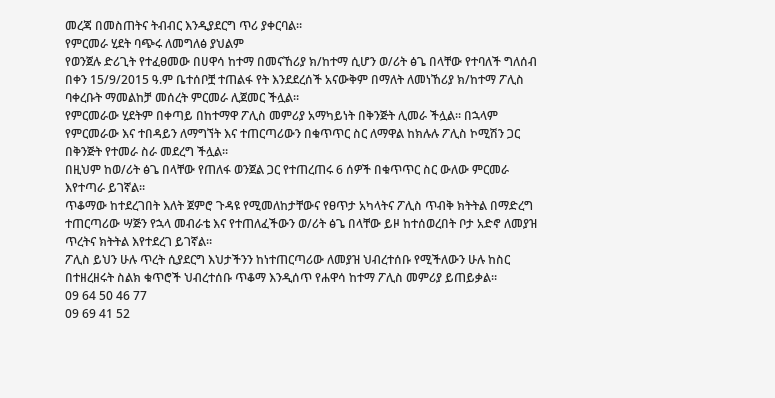መረጃ በመስጠትና ትብብር እንዲያደርግ ጥሪ ያቀርባል።
የምርመራ ሂደት ባጭሩ ለመግለፅ ያህልም
የወንጀሉ ድሪጊት የተፈፀመው በሀዋሳ ከተማ በመናኸሪያ ክ/ከተማ ሲሆን ወ/ሪት ፅጌ በላቸው የተባለች ግለሰብ በቀን 15/9/2015 ዓ.ም ቤተሰቦቿ ተጠልፋ የት እንደደረሰች አናውቅም በማለት ለመነኸሪያ ክ/ከተማ ፖሊስ ባቀረቡት ማመልከቻ መሰረት ምርመራ ሊጀመር ችሏል።
የምርመራው ሂደትም በቀጣይ በከተማዋ ፖሊስ መምሪያ አማካይነት በቅንጅት ሊመራ ችሏል። በኋላም የምርመራው እና ተበዳይን ለማግኘት እና ተጠርጣሪውን በቁጥጥር ስር ለማዋል ከክሉሉ ፖሊስ ኮሚሽን ጋር በቅንጅት የተመራ ስራ መደረግ ችሏል።
በዚህም ከወ/ሪት ፅጌ በላቸው የጠለፋ ወንጀል ጋር የተጠረጠሩ 6 ሰዎች በቁጥጥር ስር ውለው ምርመራ እየተጣራ ይገኛል።
ጥቆማው ከተደረገበት እለት ጀምሮ ጉዳዩ የሚመለከታቸውና የፀጥታ አካላትና ፖሊስ ጥብቅ ክትትል በማድረግ ተጠርጣሪው ሣጅን የኋላ መብራቴ እና የተጠለፈችውን ወ/ሪት ፅጌ በላቸው ይዞ ከተሰወረበት ቦታ አድኖ ለመያዝ ጥረትና ክትትል እየተደረገ ይገኛል።
ፖሊስ ይህን ሁሉ ጥረት ሲያደርግ እህታችንን ከነተጠርጣሪው ለመያዝ ህብረተሰቡ የሚችለውን ሁሉ ከስር በተዘረዘሩት ስልክ ቁጥሮች ህብረተሰቡ ጥቆማ እንዲሰጥ የሐዋሳ ከተማ ፖሊስ መምሪያ ይጠይቃል።
09 64 50 46 77
09 69 41 52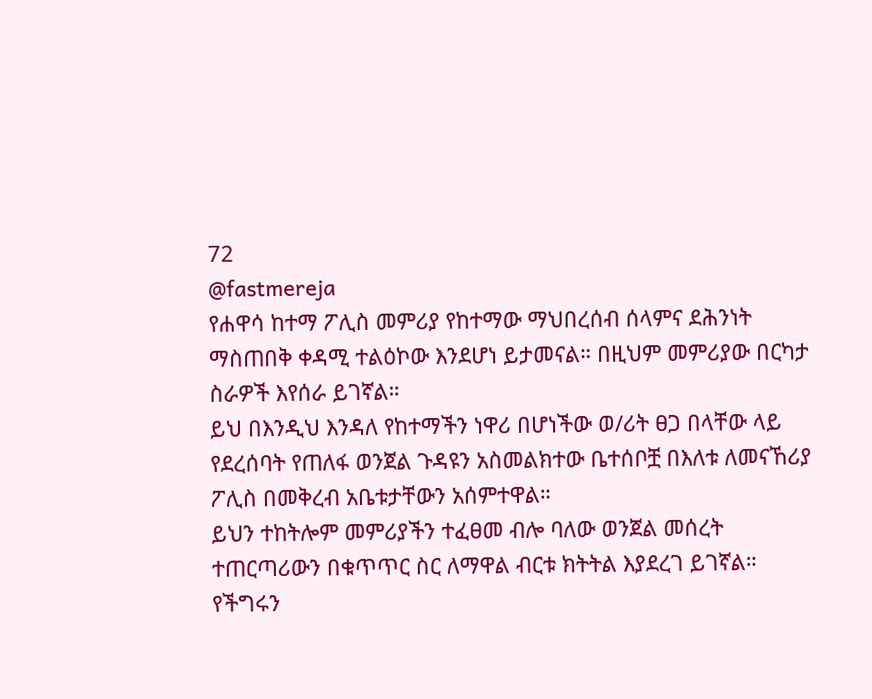72
@fastmereja
የሐዋሳ ከተማ ፖሊስ መምሪያ የከተማው ማህበረሰብ ሰላምና ደሕንነት ማስጠበቅ ቀዳሚ ተልዕኮው እንደሆነ ይታመናል። በዚህም መምሪያው በርካታ ስራዎች እየሰራ ይገኛል።
ይህ በእንዲህ እንዳለ የከተማችን ነዋሪ በሆነችው ወ/ሪት ፀጋ በላቸው ላይ የደረሰባት የጠለፋ ወንጀል ጉዳዩን አስመልክተው ቤተሰቦቿ በእለቱ ለመናኸሪያ ፖሊስ በመቅረብ አቤቱታቸውን አሰምተዋል።
ይህን ተከትሎም መምሪያችን ተፈፀመ ብሎ ባለው ወንጀል መሰረት ተጠርጣሪውን በቁጥጥር ስር ለማዋል ብርቱ ክትትል እያደረገ ይገኛል።
የችግሩን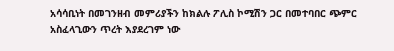አሳሳቢነት በመገንዘብ መምሪያችን ከክልሉ ፖሊስ ኮሚሽን ጋር በመተባበር ጭምር አስፈላጊውን ጥረት እያደረገም ነው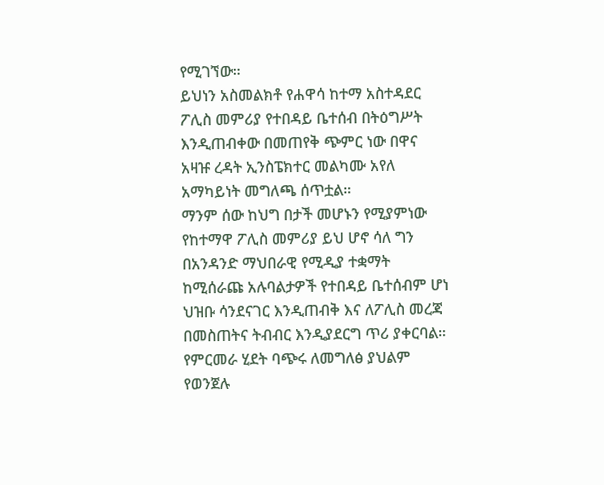የሚገኘው።
ይህነን አስመልክቶ የሐዋሳ ከተማ አስተዳደር ፖሊስ መምሪያ የተበዳይ ቤተሰብ በትዕግሥት እንዲጠብቀው በመጠየቅ ጭምር ነው በዋና አዛዡ ረዳት ኢንስፔክተር መልካሙ አየለ አማካይነት መግለጫ ሰጥቷል።
ማንም ሰው ከህግ በታች መሆኑን የሚያምነው የከተማዋ ፖሊስ መምሪያ ይህ ሆኖ ሳለ ግን በአንዳንድ ማህበራዊ የሚዲያ ተቋማት ከሚሰራጩ አሉባልታዎች የተበዳይ ቤተሰብም ሆነ ህዝቡ ሳንደናገር እንዲጠብቅ እና ለፖሊስ መረጃ በመስጠትና ትብብር እንዲያደርግ ጥሪ ያቀርባል።
የምርመራ ሂደት ባጭሩ ለመግለፅ ያህልም
የወንጀሉ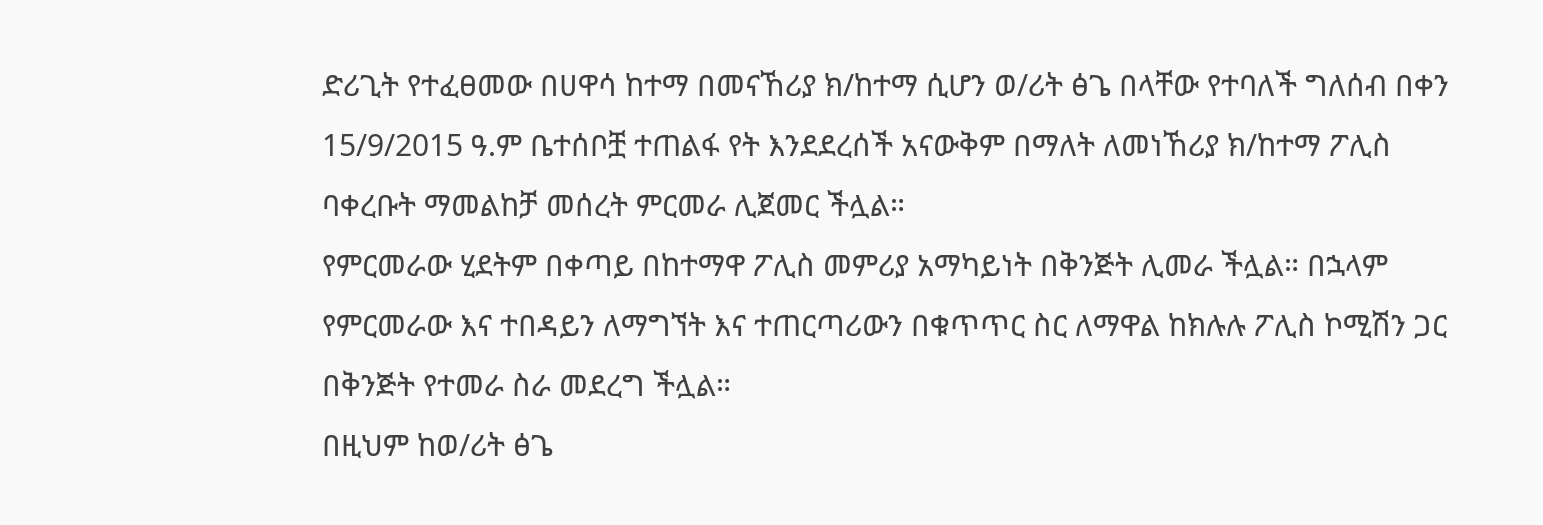ድሪጊት የተፈፀመው በሀዋሳ ከተማ በመናኸሪያ ክ/ከተማ ሲሆን ወ/ሪት ፅጌ በላቸው የተባለች ግለሰብ በቀን 15/9/2015 ዓ.ም ቤተሰቦቿ ተጠልፋ የት እንደደረሰች አናውቅም በማለት ለመነኸሪያ ክ/ከተማ ፖሊስ ባቀረቡት ማመልከቻ መሰረት ምርመራ ሊጀመር ችሏል።
የምርመራው ሂደትም በቀጣይ በከተማዋ ፖሊስ መምሪያ አማካይነት በቅንጅት ሊመራ ችሏል። በኋላም የምርመራው እና ተበዳይን ለማግኘት እና ተጠርጣሪውን በቁጥጥር ስር ለማዋል ከክሉሉ ፖሊስ ኮሚሽን ጋር በቅንጅት የተመራ ስራ መደረግ ችሏል።
በዚህም ከወ/ሪት ፅጌ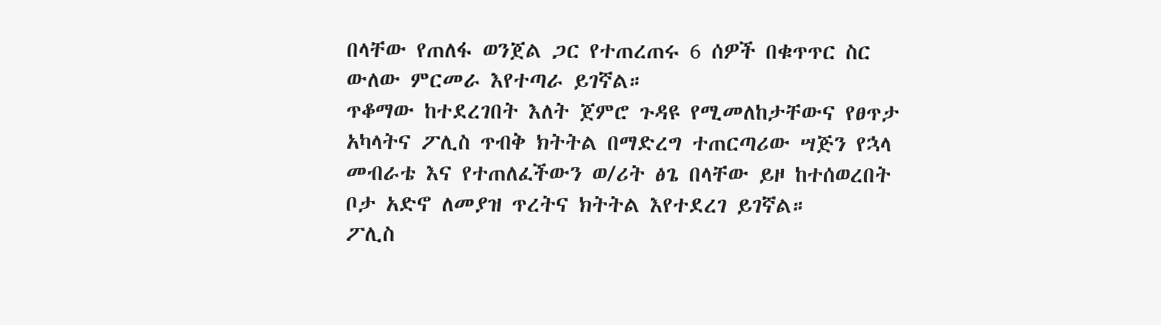በላቸው የጠለፋ ወንጀል ጋር የተጠረጠሩ 6 ሰዎች በቁጥጥር ስር ውለው ምርመራ እየተጣራ ይገኛል።
ጥቆማው ከተደረገበት እለት ጀምሮ ጉዳዩ የሚመለከታቸውና የፀጥታ አካላትና ፖሊስ ጥብቅ ክትትል በማድረግ ተጠርጣሪው ሣጅን የኋላ መብራቴ እና የተጠለፈችውን ወ/ሪት ፅጌ በላቸው ይዞ ከተሰወረበት ቦታ አድኖ ለመያዝ ጥረትና ክትትል እየተደረገ ይገኛል።
ፖሊስ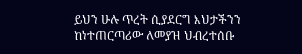ይህን ሁሉ ጥረት ሲያደርግ እህታችንን ከነተጠርጣሪው ለመያዝ ህብረተሰቡ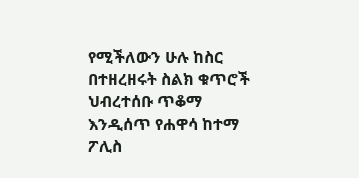የሚችለውን ሁሉ ከስር በተዘረዘሩት ስልክ ቁጥሮች ህብረተሰቡ ጥቆማ እንዲሰጥ የሐዋሳ ከተማ ፖሊስ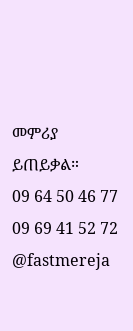መምሪያ ይጠይቃል።
09 64 50 46 77
09 69 41 52 72
@fastmereja